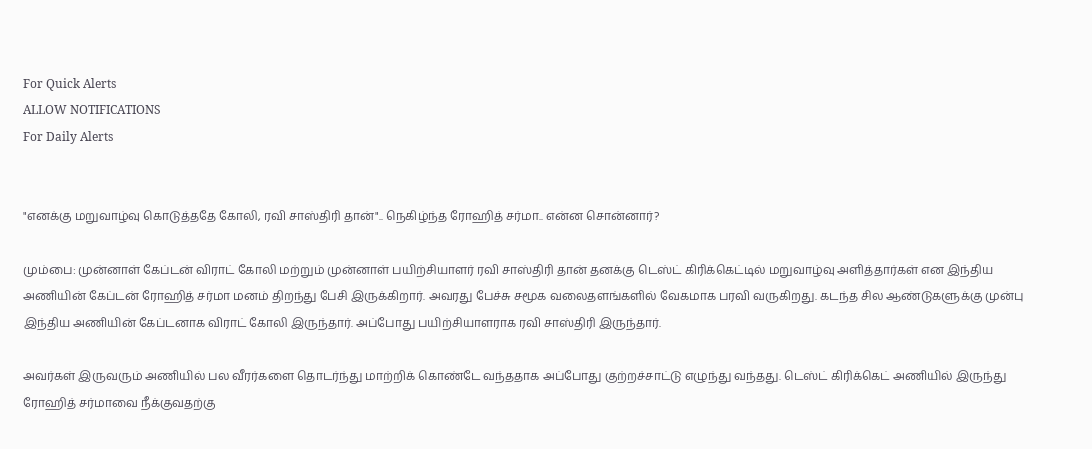For Quick Alerts
ALLOW NOTIFICATIONS
For Daily Alerts


"எனக்கு மறுவாழ்வு கொடுத்ததே கோலி, ரவி சாஸ்திரி தான்".. நெகிழ்ந்த ரோஹித் சர்மா.. என்ன சொன்னார்?

மும்பை: முன்னாள் கேப்டன் விராட் கோலி மற்றும் முன்னாள் பயிற்சியாளர் ரவி சாஸ்திரி தான் தனக்கு டெஸ்ட் கிரிக்கெட்டில் மறுவாழ்வு அளித்தார்கள் என இந்திய அணியின் கேப்டன் ரோஹித் சர்மா மனம் திறந்து பேசி இருக்கிறார். அவரது பேச்சு சமூக வலைதளங்களில் வேகமாக பரவி வருகிறது. கடந்த சில ஆண்டுகளுக்கு முன்பு இந்திய அணியின் கேப்டனாக விராட் கோலி இருந்தார். அப்போது பயிற்சியாளராக ரவி சாஸ்திரி இருந்தார்.

அவர்கள் இருவரும் அணியில் பல வீரர்களை தொடர்ந்து மாற்றிக் கொண்டே வந்ததாக அப்போது குற்றச்சாட்டு எழுந்து வந்தது. டெஸ்ட் கிரிக்கெட் அணியில் இருந்து ரோஹித் சர்மாவை நீக்குவதற்கு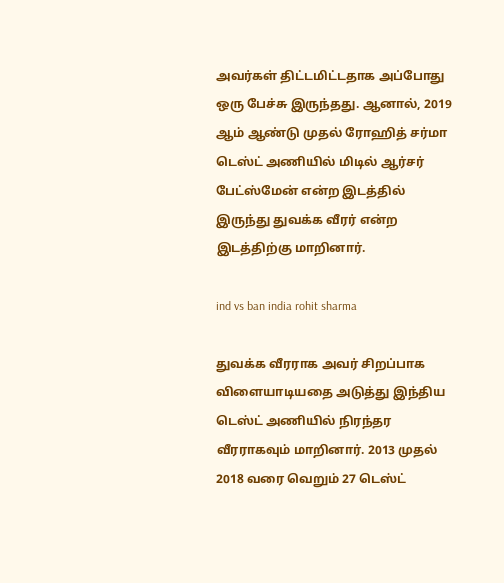அவர்கள் திட்டமிட்டதாக அப்போது ஒரு பேச்சு இருந்தது. ஆனால், 2019 ஆம் ஆண்டு முதல் ரோஹித் சர்மா டெஸ்ட் அணியில் மிடில் ஆர்சர் பேட்ஸ்மேன் என்ற இடத்தில் இருந்து துவக்க வீரர் என்ற இடத்திற்கு மாறினார்.

ind vs ban india rohit sharma

துவக்க வீரராக அவர் சிறப்பாக விளையாடியதை அடுத்து இந்திய டெஸ்ட் அணியில் நிரந்தர வீரராகவும் மாறினார். 2013 முதல் 2018 வரை வெறும் 27 டெஸ்ட்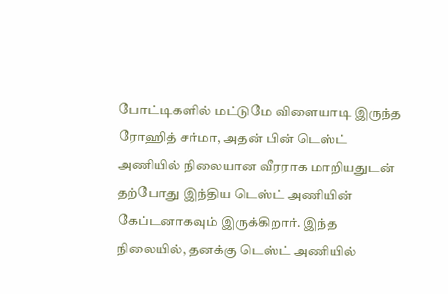போட்டிகளில் மட்டுமே விளையாடி இருந்த ரோஹித் சர்மா, அதன் பின் டெஸ்ட் அணியில் நிலையான வீரராக மாறியதுடன் தற்போது இந்திய டெஸ்ட் அணியின் கேப்டனாகவும் இருக்கிறார். இந்த நிலையில், தனக்கு டெஸ்ட் அணியில்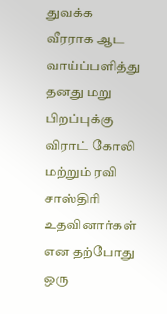துவக்க வீரராக ஆட வாய்ப்பளித்து தனது மறு பிறப்புக்கு விராட் கோலி மற்றும் ரவி சாஸ்திரி உதவினார்கள் என தற்போது ஒரு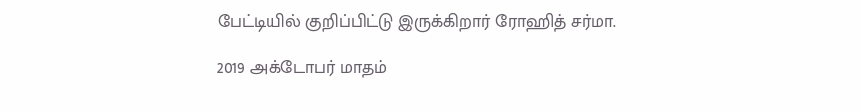பேட்டியில் குறிப்பிட்டு இருக்கிறார் ரோஹித் சர்மா.

2019 அக்டோபர் மாதம்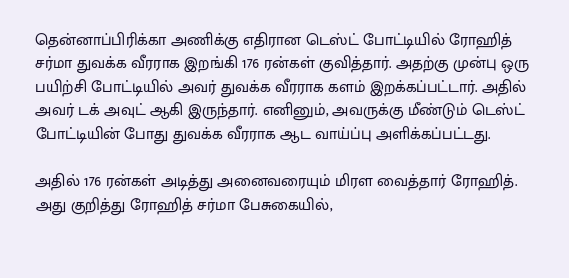தென்னாப்பிரிக்கா அணிக்கு எதிரான டெஸ்ட் போட்டியில் ரோஹித் சர்மா துவக்க வீரராக இறங்கி 176 ரன்கள் குவித்தார். அதற்கு முன்பு ஒரு பயிற்சி போட்டியில் அவர் துவக்க வீரராக களம் இறக்கப்பட்டார். அதில் அவர் டக் அவுட் ஆகி இருந்தார். எனினும், அவருக்கு மீண்டும் டெஸ்ட் போட்டியின் போது துவக்க வீரராக ஆட வாய்ப்பு அளிக்கப்பட்டது.

அதில் 176 ரன்கள் அடித்து அனைவரையும் மிரள வைத்தார் ரோஹித். அது குறித்து ரோஹித் சர்மா பேசுகையில்,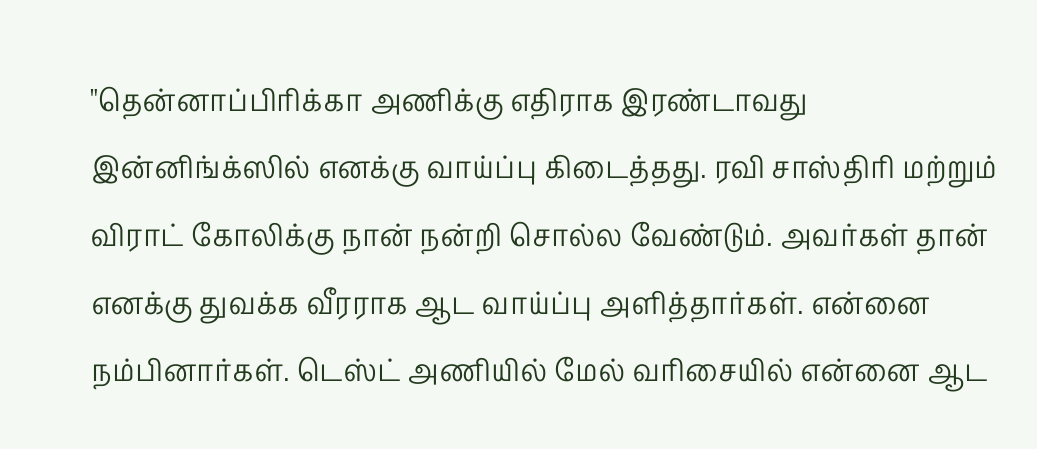"தென்னாப்பிரிக்கா அணிக்கு எதிராக இரண்டாவது இன்னிங்க்ஸில் எனக்கு வாய்ப்பு கிடைத்தது. ரவி சாஸ்திரி மற்றும் விராட் கோலிக்கு நான் நன்றி சொல்ல வேண்டும். அவர்கள் தான் எனக்கு துவக்க வீரராக ஆட வாய்ப்பு அளித்தார்கள். என்னை நம்பினார்கள். டெஸ்ட் அணியில் மேல் வரிசையில் என்னை ஆட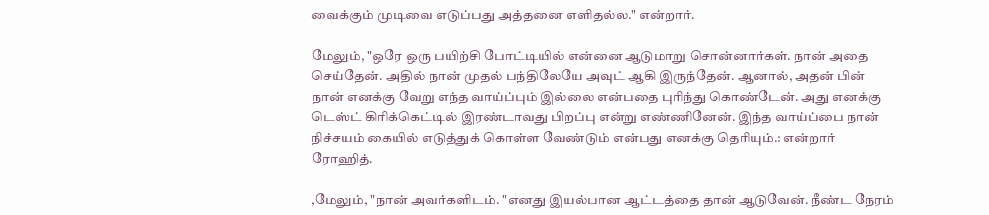வைக்கும் முடிவை எடுப்பது அத்தனை எளிதல்ல." என்றார்.

மேலும், "ஒரே ஒரு பயிற்சி போட்டியில் என்னை ஆடுமாறு சொன்னார்கள். நான் அதை செய்தேன். அதில் நான் முதல் பந்திலேயே அவுட் ஆகி இருந்தேன். ஆனால், அதன் பின் நான் எனக்கு வேறு எந்த வாய்ப்பும் இல்லை என்பதை புரிந்து கொண்டேன். அது எனக்கு டெஸ்ட் கிரிக்கெட்டில் இரண்டாவது பிறப்பு என்று எண்ணினேன். இந்த வாய்ப்பை நான் நிச்சயம் கையில் எடுத்துக் கொள்ள வேண்டும் என்பது எனக்கு தெரியும்.: என்றார் ரோஹித்.

,மேலும், "நான் அவர்களிடம். "எனது இயல்பான ஆட்டத்தை தான் ஆடுவேன். நீண்ட நேரம்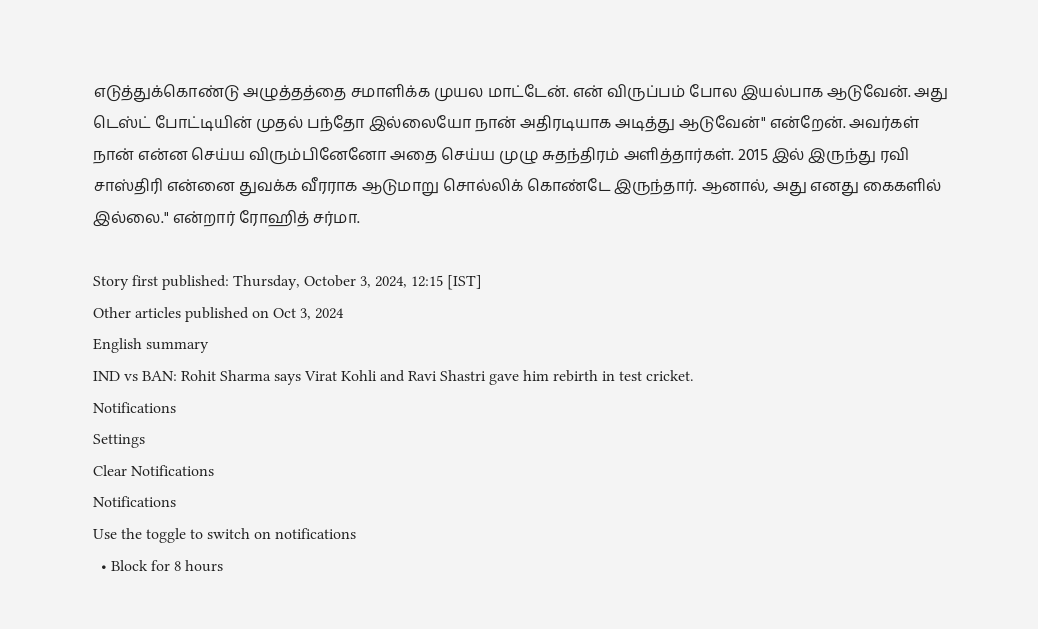எடுத்துக்கொண்டு அழுத்தத்தை சமாளிக்க முயல மாட்டேன். என் விருப்பம் போல இயல்பாக ஆடுவேன். அது டெஸ்ட் போட்டியின் முதல் பந்தோ இல்லையோ நான் அதிரடியாக அடித்து ஆடுவேன்" என்றேன். அவர்கள் நான் என்ன செய்ய விரும்பினேனோ அதை செய்ய முழு சுதந்திரம் அளித்தார்கள். 2015 இல் இருந்து ரவி சாஸ்திரி என்னை துவக்க வீரராக ஆடுமாறு சொல்லிக் கொண்டே இருந்தார். ஆனால், அது எனது கைகளில் இல்லை." என்றார் ரோஹித் சர்மா.

Story first published: Thursday, October 3, 2024, 12:15 [IST]
Other articles published on Oct 3, 2024
English summary
IND vs BAN: Rohit Sharma says Virat Kohli and Ravi Shastri gave him rebirth in test cricket.
Notifications
Settings
Clear Notifications
Notifications
Use the toggle to switch on notifications
  • Block for 8 hours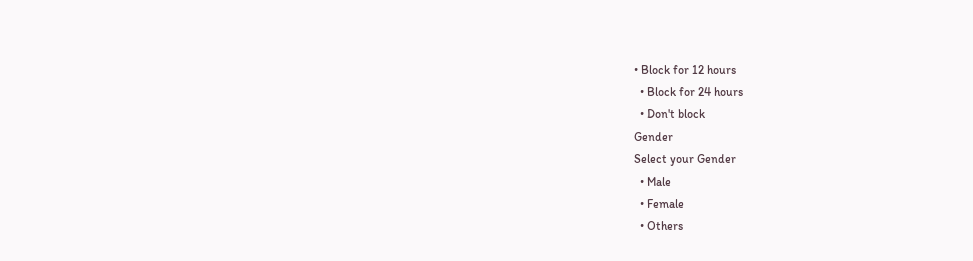• Block for 12 hours
  • Block for 24 hours
  • Don't block
Gender
Select your Gender
  • Male
  • Female
  • Others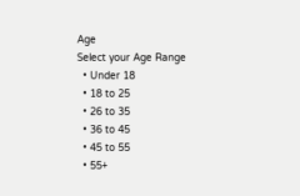Age
Select your Age Range
  • Under 18
  • 18 to 25
  • 26 to 35
  • 36 to 45
  • 45 to 55
  • 55+